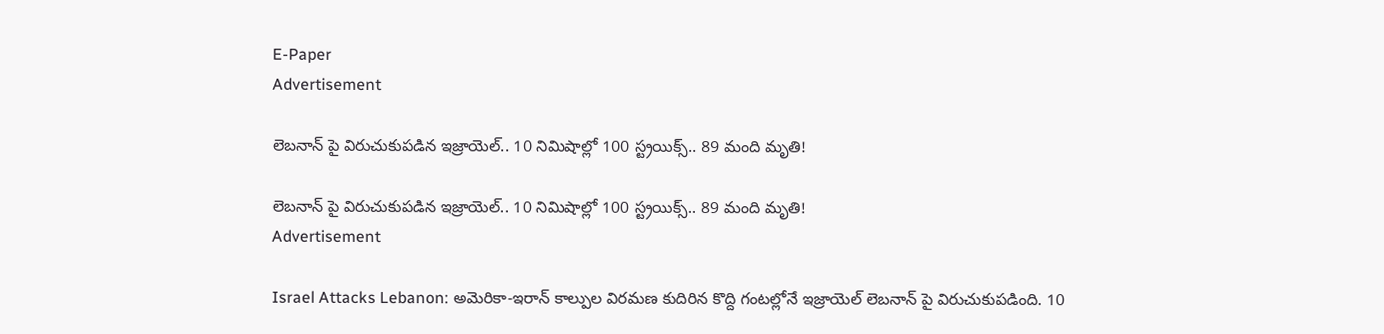E-Paper
Advertisement

లెబనాన్ పై విరుచుకుపడిన ఇజ్రాయెల్.. 10 నిమిషాల్లో 100 స్ట్రయిక్స్.. 89 మంది మృతి!

లెబనాన్ పై విరుచుకుపడిన ఇజ్రాయెల్.. 10 నిమిషాల్లో 100 స్ట్రయిక్స్.. 89 మంది మృతి!
Advertisement

Israel Attacks Lebanon: అమెరికా-ఇరాన్ కాల్పుల విరమణ కుదిరిన కొద్ది గంటల్లోనే ఇజ్రాయెల్ లెబనాన్ పై విరుచుకుపడింది. 10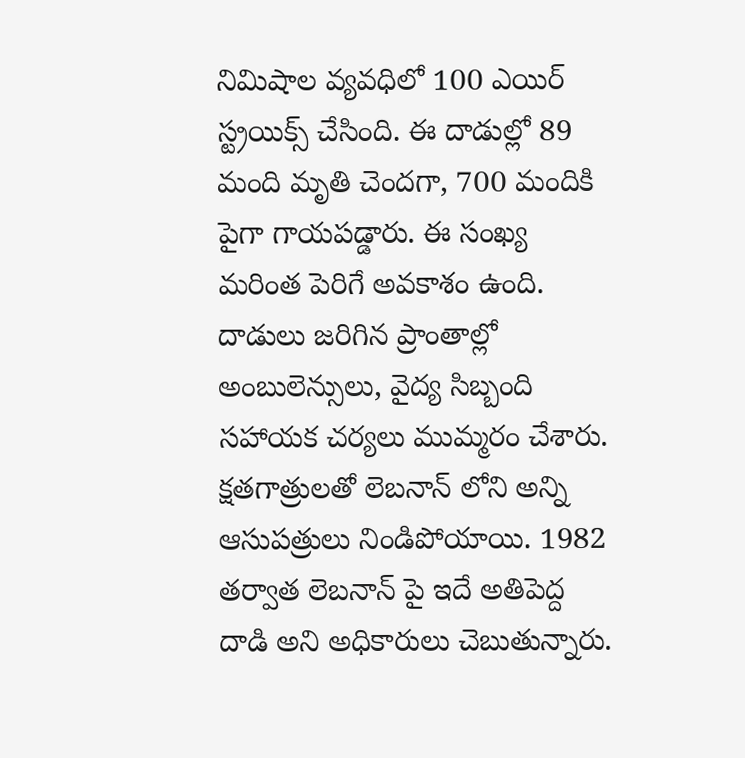నిమిషాల వ్యవధిలో 100 ఎయిర్ స్ట్రయిక్స్ చేసింది. ఈ దాడుల్లో 89 మంది మృతి చెందగా, 700 మందికి పైగా గాయపడ్డారు. ఈ సంఖ్య మరింత పెరిగే అవకాశం ఉంది. దాడులు జరిగిన ప్రాంతాల్లో అంబులెన్సులు, వైద్య సిబ్బంది సహాయక చర్యలు ముమ్మరం చేశారు. క్షతగాత్రులతో లెబనాన్ లోని అన్ని ఆసుపత్రులు నిండిపోయాయి. 1982 తర్వాత లెబనాన్ పై ఇదే అతిపెద్ద దాడి అని అధికారులు చెబుతున్నారు.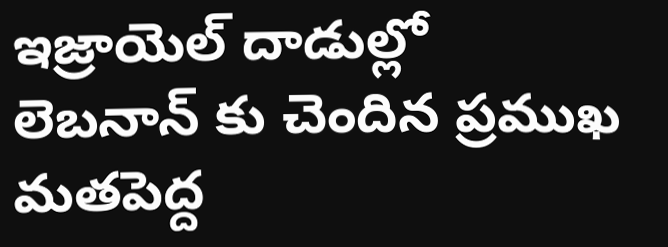ఇజ్రాయెల్ దాడుల్లో లెబనాన్ కు చెందిన ప్రముఖ మతపెద్ద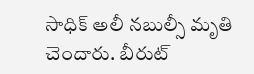సాధిక్ అలీ నబుల్సీ మృతి చెందారు. బీరుట్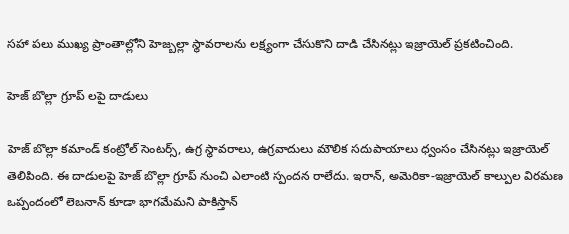సహా పలు ముఖ్య ప్రాంతాల్లోని హెజ్బల్లా స్థావరాలను లక్ష్యంగా చేసుకొని దాడి చేసినట్లు ఇజ్రాయెల్ ప్రకటించింది.

హెజ్ బొల్లా గ్రూప్ లపై దాడులు

హెజ్ బొల్లా కమాండ్ కంట్రోల్ సెంటర్స్, ఉగ్ర స్థావరాలు, ఉగ్రవాదులు మౌలిక సదుపాయాలు ధ్వంసం చేసినట్లు ఇజ్రాయెల్ తెలిపింది. ఈ దాడులపై హెజ్ బొల్లా గ్రూప్ నుంచి ఎలాంటి స్పందన రాలేదు. ఇరాన్, అమెరికా-ఇజ్రాయెల్ కాల్పుల విరమణ ఒప్పందంలో లెబనాన్ కూడా భాగమేమని పాకిస్తాన్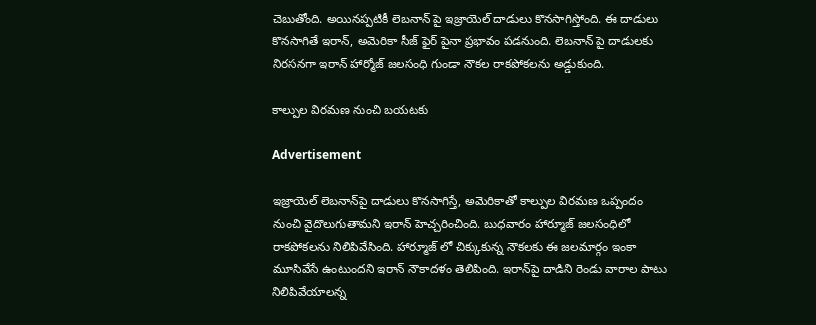చెబుతోంది. అయినప్పటికీ లెబనాన్ పై ఇజ్రాయెల్ దాడులు కొనసాగిస్తోంది. ఈ దాడులు కొనసాగితే ఇరాన్, అమెరికా సీజ్ ఫైర్ పైనా ప్రభావం పడనుంది. లెబనాన్ పై దాడులకు నిరసనగా ఇరాన్ హార్మోజ్ జలసంధి గుండా నౌకల రాకపోకలను అడ్డుకుంది.

కాల్పుల విరమణ నుంచి బయటకు

Advertisement

ఇజ్రాయెల్ లెబనాన్‌పై దాడులు కొనసాగిస్తే, అమెరికాతో కాల్పుల విరమణ ఒప్పందం నుంచి వైదొలుగుతామని ఇరాన్ హెచ్చరించింది. బుధవారం హార్మూజ్ జలసంధిలో రాకపోకలను నిలిపివేసింది. హార్మూజ్ లో చిక్కుకున్న నౌకలకు ఈ జలమార్గం ఇంకా మూసివేసే ఉంటుందని ఇరాన్ నౌకాదళం తెలిపింది. ఇరాన్‌పై దాడిని రెండు వారాల పాటు నిలిపివేయాలన్న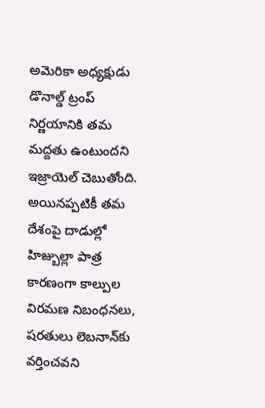అమెరికా అధ్యక్షుడు డొనాల్డ్ ట్రంప్ నిర్ణయానికి తమ మద్దతు ఉంటుందని ఇజ్రాయెల్ చెబుతోంది. అయినప్పటికీ తమ దేశంపై దాడుల్లో హిజ్బుల్లా పాత్ర కారణంగా కాల్పుల విరమణ నిబంధనలు, షరతులు లెబనాన్‌కు వర్తించవని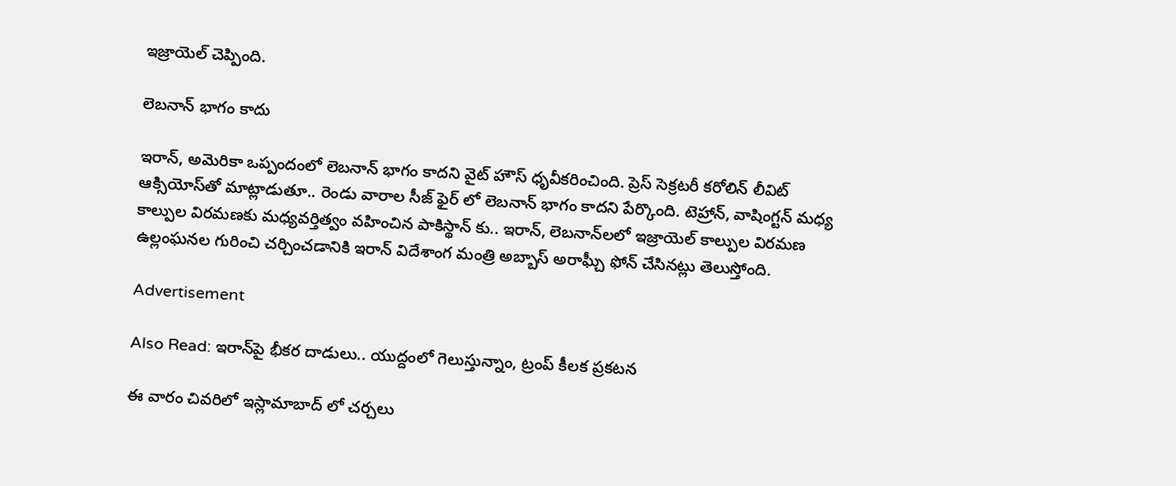ఇజ్రాయెల్ చెప్పింది.

లెబనాన్ భాగం కాదు

ఇరాన్, అమెరికా ఒప్పందంలో లెబనాన్ భాగం కాదని వైట్ హౌస్ ధృవీకరించింది. ప్రెస్ సెక్రటరీ కరోలిన్ లీవిట్ ఆక్సియోస్‌తో మాట్లాడుతూ.. రెండు వారాల సీజ్ ఫైర్ లో లెబనాన్ భాగం కాదని పేర్కొంది. టెహ్రాన్, వాషింగ్టన్ మధ్య కాల్పుల విరమణకు మధ్యవర్తిత్వం వహించిన పాకిస్థాన్‌ కు.. ఇరాన్, లెబనాన్‌లలో ఇజ్రాయెల్ కాల్పుల విరమణ ఉల్లంఘనల గురించి చర్చించడానికి ఇరాన్ విదేశాంగ మంత్రి అబ్బాస్ అరాఘ్చీ ఫోన్ చేసినట్లు తెలుస్తోంది.

Advertisement

Also Read: ఇరాన్‌పై భీకర దాడులు.. యుద్దంలో గెలుస్తున్నాం, ట్రంప్ కీలక ప్రకటన

ఈ వారం చివరిలో ఇస్లామాబాద్ లో చర్చలు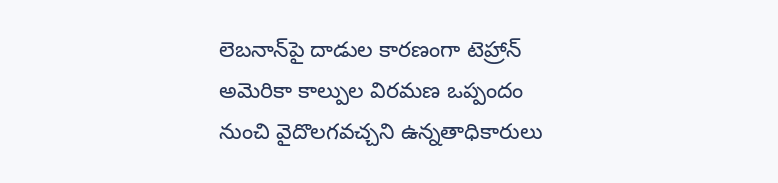లెబనాన్‌పై దాడుల కారణంగా టెహ్రాన్ అమెరికా కాల్పుల విరమణ ఒప్పందం నుంచి వైదొలగవచ్చని ఉన్నతాధికారులు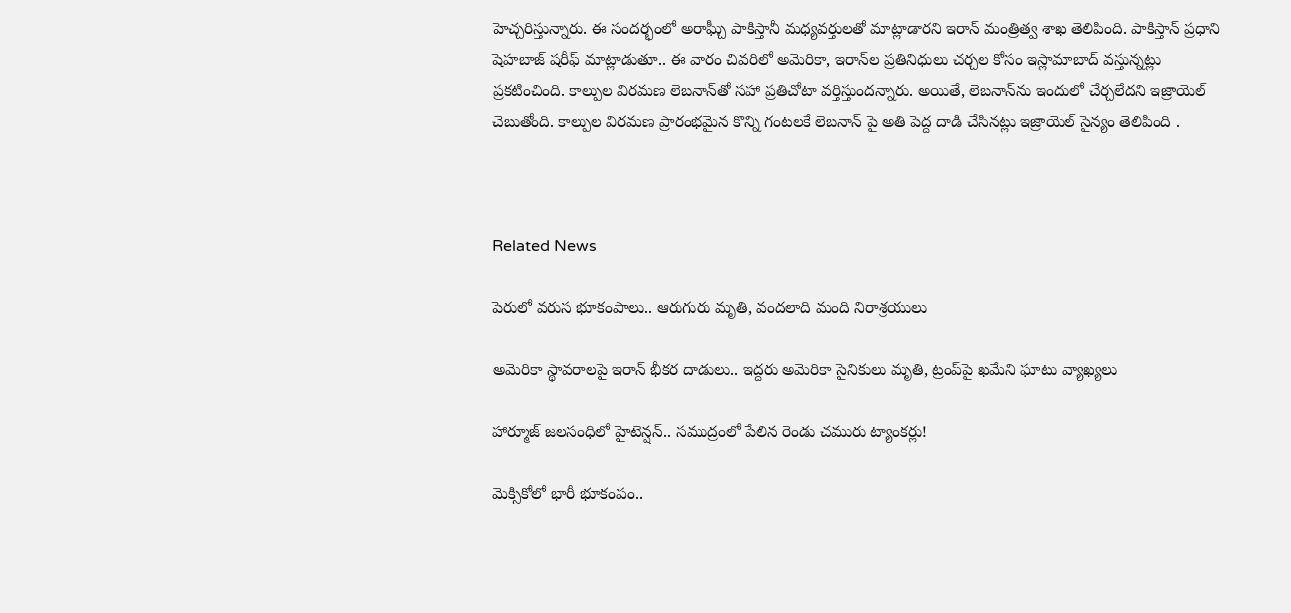హెచ్చరిస్తున్నారు. ఈ సందర్భంలో అరాఘ్చీ పాకిస్తానీ మధ్యవర్తులతో మాట్లాడారని ఇరాన్ మంత్రిత్వ శాఖ తెలిపింది. పాకిస్తాన్ ప్రధాని షెహబాజ్ షరీఫ్ మాట్లాడుతూ.. ఈ వారం చివరిలో అమెరికా, ఇరాన్‌ల ప్రతినిధులు చర్చల కోసం ఇస్లామాబాద్ వస్తున్నట్లు ప్రకటించింది. కాల్పుల విరమణ లెబనాన్‌తో సహా ప్రతిచోటా వర్తిస్తుందన్నారు. అయితే, లెబనాన్‌ను ఇందులో చేర్చలేదని ఇజ్రాయెల్ చెబుతోంది. కాల్పుల విరమణ ప్రారంభమైన కొన్ని గంటలకే లెబనాన్ పై అతి పెద్ద దాడి చేసినట్లు ఇజ్రాయెల్ సైన్యం తెలిపింది .



Related News

పెరులో వరుస భూకంపాలు.. ఆరుగురు మృతి, వందలాది మంది నిరాశ్రయులు

అమెరికా స్థావరాలపై ఇరాన్ భీకర దాడులు.. ఇద్దరు అమెరికా సైనికులు మృతి, ట్రంప్‌పై ఖమేని ఘాటు వ్యాఖ్యలు

హార్మూజ్ జలసంధిలో హైటెన్షన్.. సముద్రంలో పేలిన రెండు చమురు ట్యాంకర్లు!

మెక్సికోలో భారీ భూకంపం..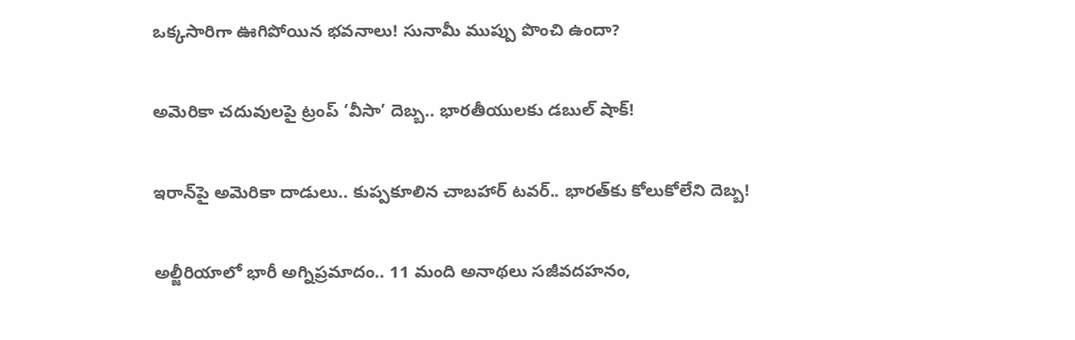ఒక్కసారిగా ఊగిపోయిన భవనాలు! సునామీ ముప్పు పొంచి ఉందా?

అమెరికా చదువులపై ట్రంప్ ‘వీసా’ దెబ్బ.. భారతీయులకు డబుల్ షాక్!

ఇరాన్‌పై అమెరికా దాడులు.. కుప్పకూలిన చాబహార్ టవర్.. భారత్‌కు కోలుకోలేని దెబ్బ!

అల్జీరియాలో భారీ అగ్నిప్రమాదం.. 11 మంది అనాథలు సజీవదహనం,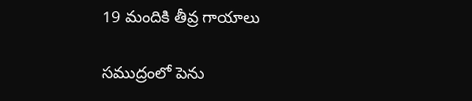19 మందికి తీవ్ర గాయాలు

సముద్రంలో పెను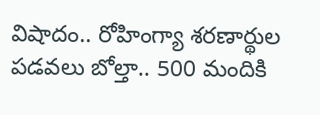విషాదం.. రోహింగ్యా శరణార్థుల పడవలు బోల్తా.. 500 మందికి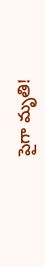పైగా మృతి!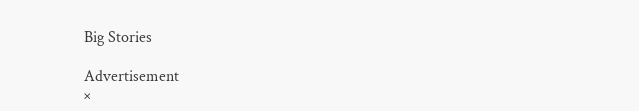Big Stories

Advertisement
×